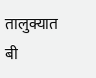तालुक्यात बी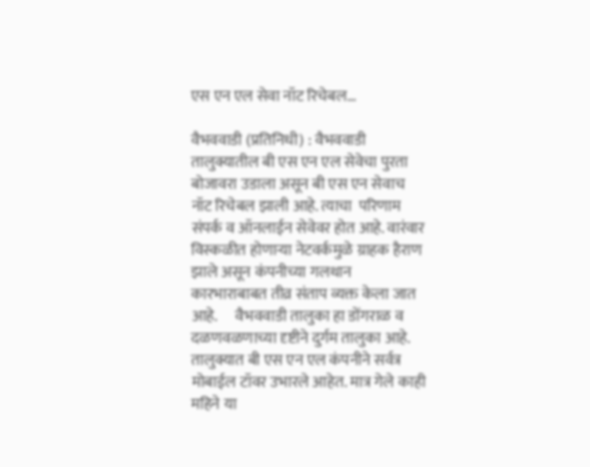एस एन एल सेवा नॉट रिचेबल…

वैभववाडी (प्रतिनिधी) : वैभववाडी तालुक्यातील बी एस एन एल सेवेचा पुरता बोजावरा उडाला असून बी एस एन सेवाच नॉट रिचेबल झाली आहे. त्याचा  परिणाम संपर्क व ऑनलाईन सेवेवर होत आहे. वारंवार विस्कळीत होणाऱ्या नेटवर्कमुळे ग्राहक हैराण झाले असून कंपनीच्या गलथान कारभाराबाबत तीव्र संताप व्यक्त केला जात आहे.      वैभववाडी तालुका हा डोंगराळ व दळणवळणाच्या दृष्टीने दुर्गम तालुका आहे. तालुक्यात बी एस एन एल कंपनीने सर्वत्र मोबाईल टॉवर उभारले आहेत. मात्र गेले काही महिने या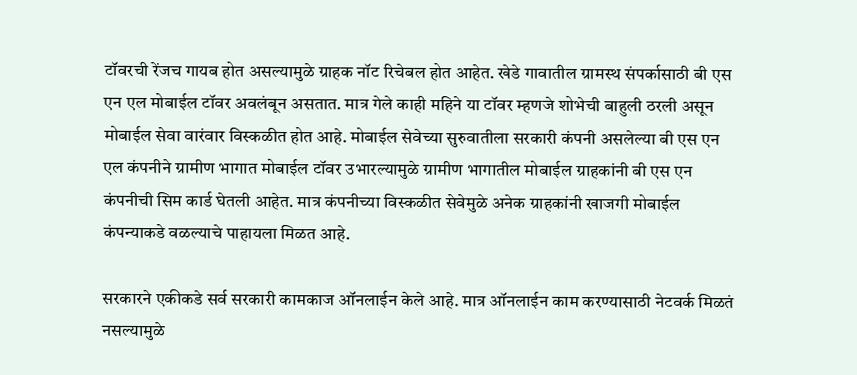टॉवरची रेंजच गायब होत असल्यामुळे ग्राहक नॉट रिचेबल होत आहेत. खेडे गावातील ग्रामस्थ संपर्कासाठी बी एस एन एल मोबाईल टॉवर अवलंबून असतात. मात्र गेले काही महिने या टॉवर म्हणजे शोभेची बाहुली ठरली असून मोबाईल सेवा वारंवार विस्कळीत होत आहे. मोबाईल सेवेच्या सुरुवातीला सरकारी कंपनी असलेल्या बी एस एन एल कंपनीने ग्रामीण भागात मोबाईल टॉवर उभारल्यामुळे ग्रामीण भागातील मोबाईल ग्राहकांनी बी एस एन कंपनीची सिम कार्ड घेतली आहेत. मात्र कंपनीच्या विस्कळीत सेवेमुळे अनेक ग्राहकांनी खाजगी मोबाईल कंपन्याकडे वळल्याचे पाहायला मिळत आहे.

सरकारने एकीकडे सर्व सरकारी कामकाज ऑनलाईन केले आहे. मात्र ऑनलाईन काम करण्यासाठी नेटवर्क मिळतं नसल्यामुळे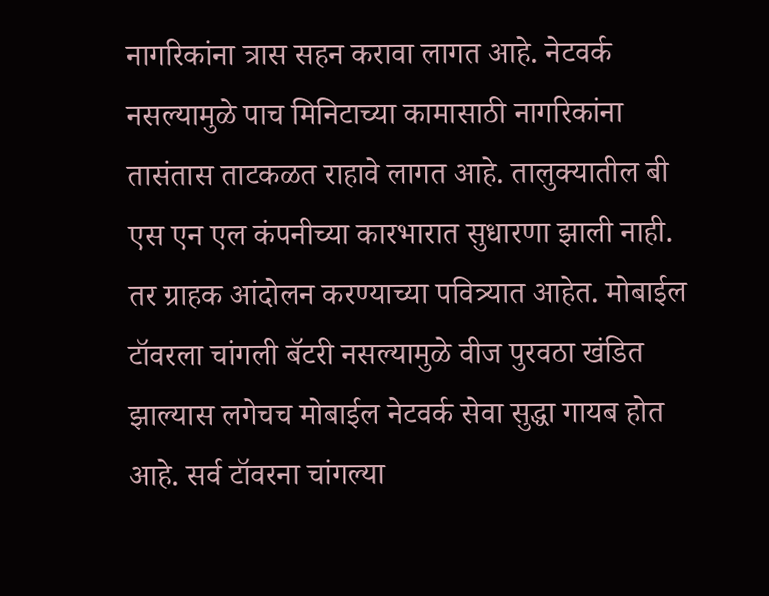नागरिकांना त्रास सहन करावा लागत आहे. नेटवर्क नसल्यामुळे पाच मिनिटाच्या कामासाठी नागरिकांना तासंतास ताटकळत राहावे लागत आहे. तालुक्यातील बी एस एन एल कंपनीच्या कारभारात सुधारणा झाली नाही. तर ग्राहक आंदोलन करण्याच्या पवित्र्यात आहेत. मोबाईल टॉवरला चांगली बॅटरी नसल्यामुळे वीज पुरवठा खंडित झाल्यास लगेचच मोबाईल नेटवर्क सेवा सुद्धा गायब होत आहे. सर्व टॉवरना चांगल्या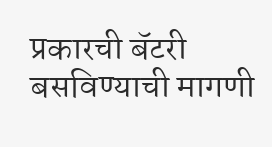प्रकारची बॅटरी बसविण्याची मागणी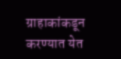ग्राहाकांकडून करण्यात येत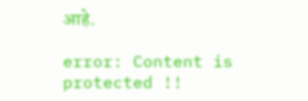आहे.

error: Content is protected !!